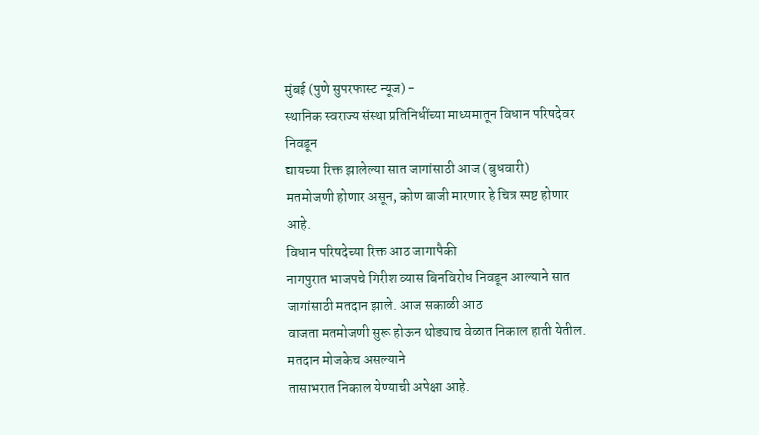मुंबई (पुणे सुपरफास्ट न्यूज) -
स्थानिक स्वराज्य संस्था प्रतिनिधींच्या माध्यमातून विधान परिषदेवर निवडून
द्यायच्या रिक्त झालेल्या सात जागांसाठी आज (बुधवारी)
मतमोजणी होणार असून, कोण बाजी मारणार हे चित्र स्पष्ट होणार
आहे.
विधान परिषदेच्या रिक्त आठ जागापैकी
नागपुरात भाजपचे गिरीश व्यास बिनविरोध निवडून आल्याने सात जागांसाठी मतदान झाले. आज सकाळी आठ
वाजता मतमोजणी सुरू होऊन थोड्याच वेळात निकाल हाती येतील. मतदान मोजकेच असल्याने
तासाभरात निकाल येण्याची अपेक्षा आहे.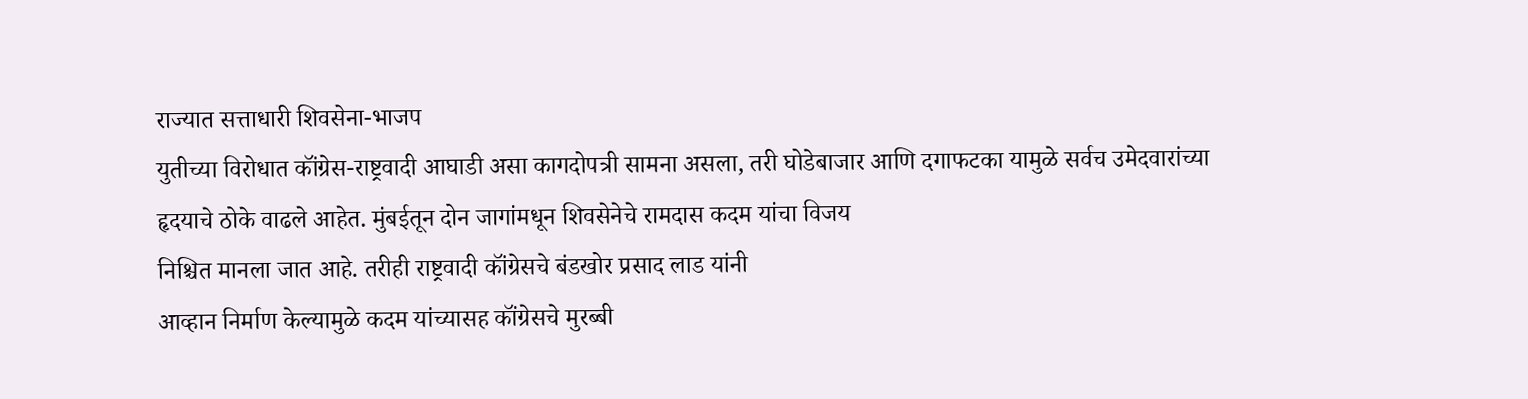राज्यात सत्ताधारी शिवसेना-भाजप
युतीच्या विरोधात कॉंग्रेस-राष्ट्रवादी आघाडी असा कागदोपत्री सामना असला, तरी घोडेबाजार आणि दगाफटका यामुळे सर्वच उमेदवारांच्या
हृदयाचे ठोके वाढले आहेत. मुंबईतून दोन जागांमधून शिवसेनेचे रामदास कदम यांचा विजय
निश्चित मानला जात आहे. तरीही राष्ट्रवादी कॉंग्रेसचे बंडखोर प्रसाद लाड यांनी
आव्हान निर्माण केल्यामुळे कदम यांच्यासह कॉंग्रेसचे मुरब्बी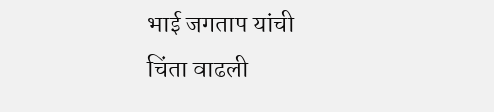भाई जगताप यांची
चिंता वाढली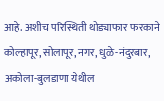आहे. अशीच परिस्थिती थोड्याफार फरकाने कोल्हापूर, सोलापूर, नगर, धुळे-नंदुरबार,
अकोला-बुलडाणा येथील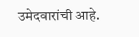उमेदवारांची आहे.